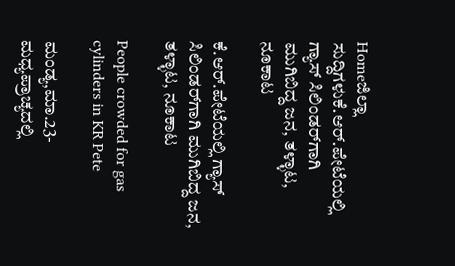Homeಜಿಲ್ಲಾ ಸುದ್ದಿಗಳುಕೆ.ಆರ್‌.ಪೇಟೆಯಲ್ಲಿ ಗ್ಯಾಸ್ ಸಿಲಿಂಡರ್‌ಗಾಗಿ ಮುಗಿಬಿದ್ದ ಜನ, ತಳ್ಳಾಟ, ನೂಕಾಟ

ಕೆ.ಆರ್‌.ಪೇಟೆಯಲ್ಲಿ ಗ್ಯಾಸ್ ಸಿಲಿಂಡರ್‌ಗಾಗಿ ಮುಗಿಬಿದ್ದ ಜನ, ತಳ್ಳಾಟ, ನೂಕಾಟ

People crowded for gas cylinders in KR Pete

ಮಂಡ್ಯ,ಮಾ.23- ಮಧ್ಯಪ್ರಾಚ್ಯದಲ್ಲಿ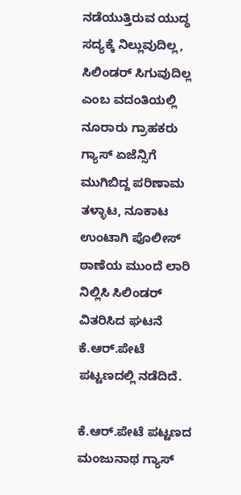ನಡೆಯುತ್ತಿರುವ ಯುದ್ಧ ಸದ್ಯಕ್ಕೆ ನಿಲ್ಲುವುದಿಲ್ಲ, ಸಿಲಿಂಡರ್‌ ಸಿಗುವುದಿಲ್ಲ ಎಂಬ ವದಂತಿಯಲ್ಲಿ ನೂರಾರು ಗ್ರಾಹಕರು ಗ್ಯಾಸ್‌‍ ಏಜೆನ್ಸಿಗೆ ಮುಗಿಬಿದ್ದ ಪರಿಣಾಮ ತಳ್ಳಾಟ, ನೂಕಾಟ ಉಂಟಾಗಿ ಪೊಲೀಸ್‌‍ ಠಾಣೆಯ ಮುಂದೆ ಲಾರಿ ನಿಲ್ಲಿಸಿ ಸಿಲಿಂಡರ್‌ ವಿತರಿಸಿದ ಘಟನೆ ಕೆ.ಆರ್‌.ಪೇಟೆ ಪಟ್ಟಣದಲ್ಲಿ ನಡೆದಿದೆ.

ಕೆ.ಆರ್‌.ಪೇಟೆ ಪಟ್ಟಣದ ಮಂಜುನಾಥ ಗ್ಯಾಸ್‌‍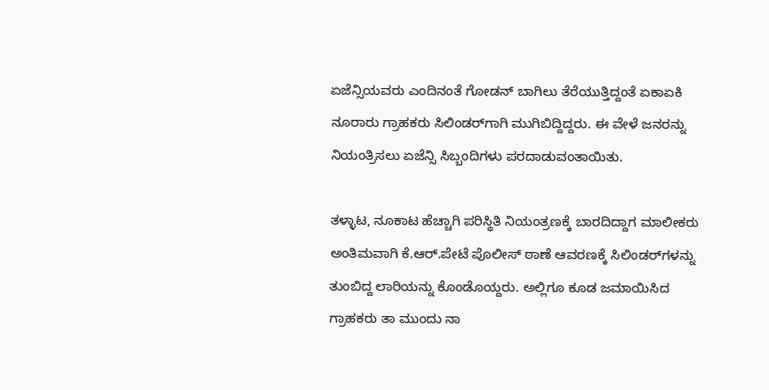ಏಜೆನ್ಸಿಯವರು ಎಂದಿನಂತೆ ಗೋಡನ್‌ ಬಾಗಿಲು ತೆರೆಯುತ್ತಿದ್ದಂತೆ ಏಕಾಏಕಿ ನೂರಾರು ಗ್ರಾಹಕರು ಸಿಲಿಂಡರ್‌ಗಾಗಿ ಮುಗಿಬಿದ್ದಿದ್ದರು. ಈ ವೇಳೆ ಜನರನ್ನು ನಿಯಂತ್ರಿಸಲು ಏಜೆನ್ಸಿ ಸಿಬ್ಬಂದಿಗಳು ಪರದಾಡುವಂತಾಯಿತು.

ತಳ್ಳಾಟ, ನೂಕಾಟ ಹೆಚ್ಚಾಗಿ ಪರಿಸ್ಥಿತಿ ನಿಯಂತ್ರಣಕ್ಕೆ ಬಾರದಿದ್ದಾಗ ಮಾಲೀಕರು ಅಂತಿಮವಾಗಿ ಕೆ.ಆರ್‌.ಪೇಟೆ ಪೊಲೀಸ್‌‍ ಠಾಣೆ ಆವರಣಕ್ಕೆ ಸಿಲಿಂಡರ್‌ಗಳನ್ನು ತುಂಬಿದ್ದ ಲಾರಿಯನ್ನು ಕೊಂಡೊಯ್ದರು. ಅಲ್ಲಿಗೂ ಕೂಡ ಜಮಾಯಿಸಿದ ಗ್ರಾಹಕರು ತಾ ಮುಂದು ನಾ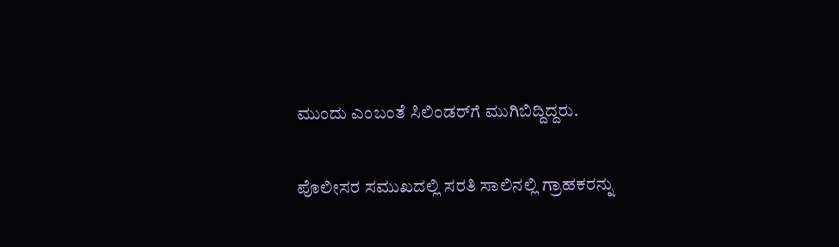ಮುಂದು ಎಂಬಂತೆ ಸಿಲಿಂಡರ್‌ಗೆ ಮುಗಿಬಿದ್ದಿದ್ದರು.

ಪೊಲೀಸರ ಸಮುಖದಲ್ಲಿ ಸರತಿ ಸಾಲಿನಲ್ಲಿ ಗ್ರಾಹಕರನ್ನು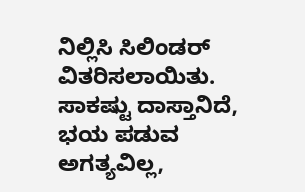ನಿಲ್ಲಿಸಿ ಸಿಲಿಂಡರ್‌ ವಿತರಿಸಲಾಯಿತು.
ಸಾಕಷ್ಟು ದಾಸ್ತಾನಿದೆ, ಭಯ ಪಡುವ ಅಗತ್ಯವಿಲ್ಲ,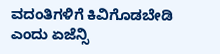ವದಂತಿಗಳಿಗೆ ಕಿವಿಗೊಡಬೇಡಿ ಎಂದು ಏಜೆನ್ಸಿ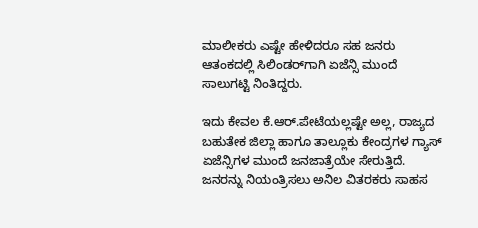ಮಾಲೀಕರು ಎಷ್ಟೇ ಹೇಳಿದರೂ ಸಹ ಜನರು ಆತಂಕದಲ್ಲಿ ಸಿಲಿಂಡರ್‌ಗಾಗಿ ಏಜೆನ್ಸಿ ಮುಂದೆ ಸಾಲುಗಟ್ಟಿ ನಿಂತಿದ್ದರು.

ಇದು ಕೇವಲ ಕೆ.ಆರ್‌.ಪೇಟೆಯಲ್ಲಷ್ಟೇ ಅಲ್ಲ, ರಾಜ್ಯದ ಬಹುತೇಕ ಜಿಲ್ಲಾ ಹಾಗೂ ತಾಲ್ಲೂಕು ಕೇಂದ್ರಗಳ ಗ್ಯಾಸ್‌‍ ಏಜೆನ್ಸಿಗಳ ಮುಂದೆ ಜನಜಾತ್ರೆಯೇ ಸೇರುತ್ತಿದೆ. ಜನರನ್ನು ನಿಯಂತ್ರಿಸಲು ಅನಿಲ ವಿತರಕರು ಸಾಹಸ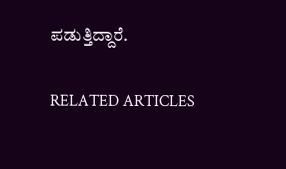ಪಡುತ್ತಿದ್ದಾರೆ.

RELATED ARTICLES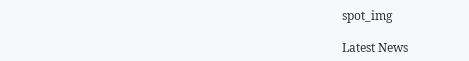spot_img

Latest News